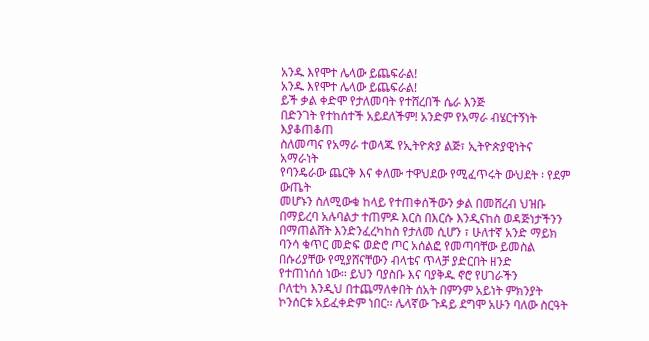አንዱ እየሞተ ሌላው ይጨፍራል!
አንዱ እየሞተ ሌላው ይጨፍራል!
ይች ቃል ቀድሞ የታለመባት የተሸረበች ሴራ እንጅ
በድንገት የተከሰተች አይደለችም! አንድም የአማራ ብሄርተኝነት እያቆጠቆጠ
ስለመጣና የአማራ ተወላጁ የኢትዮጵያ ልጅ፣ ኢትዮጵያዊነትና አማራነት
የባንዴራው ጨርቅ እና ቀለሙ ተዋህደው የሚፈጥሩት ውህደት ፡ የደም ውጤት
መሆኑን ስለሚውቁ ከላይ የተጠቀሰችውን ቃል በመሸረብ ህዝቡ በማይረባ አሉባልታ ተጠምዶ እርስ በእርሱ እንዲናከስ ወዳጅነታችንን በማጠልሸት እንድንፈረካከስ የታለመ ሲሆን ፣ ሁለተኛ አንድ ማይክ ባንሳ ቁጥር መድፍ ወድሮ ጦር አሰልፎ የመጣባቸው ይመስል በሱሪያቸው የሚያሸናቸውን ብላቴና ጥላቻ ያድርበት ዘንድ
የተጠነሰሰ ነው፡፡ ይህን ባያስቡ እና ባያቅዱ ኖሮ የሀገራችን
ቦለቲካ እንዲህ በተጨማለቀበት ሰአት በምንም አይነት ምክንያት ኮንሰርቱ አይፈቀድም ነበር፡፡ ሌላኛው ጉዳይ ደግሞ አሁን ባለው ስርዓት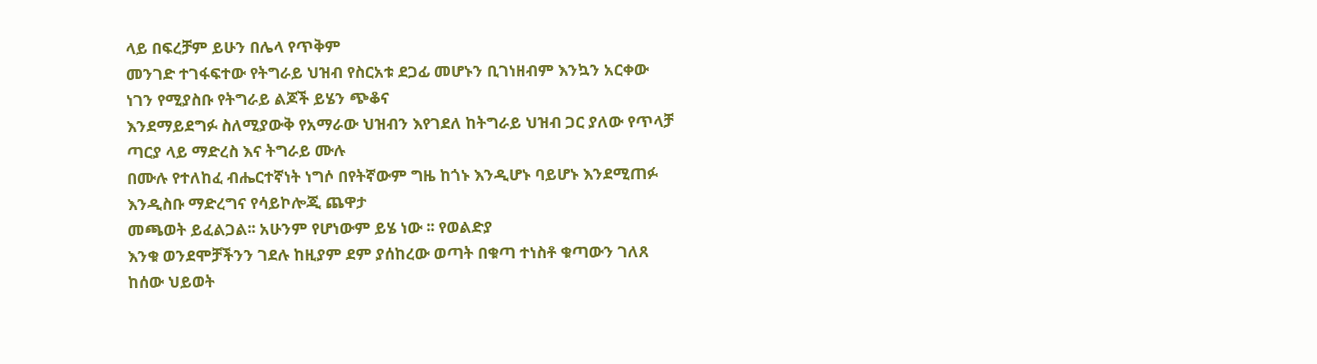ላይ በፍረቻም ይሁን በሌላ የጥቅም
መንገድ ተገፋፍተው የትግራይ ህዝብ የስርአቱ ደጋፊ መሆኑን ቢገነዘብም እንኳን አርቀው ነገን የሚያስቡ የትግራይ ልጆች ይሄን ጭቆና
እንደማይደግፉ ስለሚያውቅ የአማራው ህዝብን እየገደለ ከትግራይ ህዝብ ጋር ያለው የጥላቻ ጣርያ ላይ ማድረስ እና ትግራይ ሙሉ
በሙሉ የተለከፈ ብሔርተኛነት ነግሶ በየትኛውም ግዜ ከጎኑ እንዲሆኑ ባይሆኑ እንደሚጠፉ እንዲስቡ ማድረግና የሳይኮሎጂ ጨዋታ
መጫወት ይፈልጋል፡፡ አሁንም የሆነውም ይሄ ነው ፡፡ የወልድያ
እንቁ ወንደሞቻችንን ገደሉ ከዚያም ደም ያሰከረው ወጣት በቁጣ ተነስቶ ቁጣውን ገለጸ ከሰው ህይወት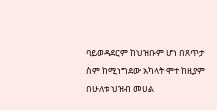ባይወዳደርም ከህዝቡም ሆነ በጸጥታ
ስም ከሚነግደው አካላት ሞተ ከዚያም በሁለቱ ህዝብ መሀል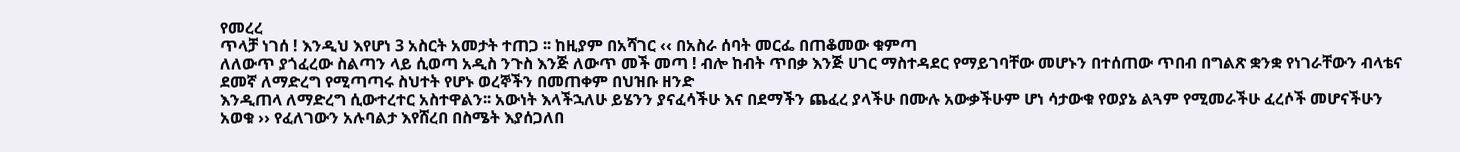የመረረ
ጥላቻ ነገሰ ! እንዲህ እየሆነ 3 አስርት አመታት ተጠጋ ፡፡ ከዚያም በአሻገር ‹‹ በአስራ ሰባት መርፌ በጠቆመው ቁምጣ
ለለውጥ ያጎፈረው ስልጣን ላይ ሲወጣ አዲስ ንጉስ እንጅ ለውጥ መች መጣ ! ብሎ ከብት ጥበቃ እንጅ ሀገር ማስተዳደር የማይገባቸው መሆኑን በተሰጠው ጥበብ በግልጽ ቋንቋ የነገራቸውን ብላቴና ደመኛ ለማድረግ የሚጣጣሩ ስህተት የሆኑ ወረኞችን በመጠቀም በህዝቡ ዘንድ
እንዲጠላ ለማድረግ ሲውተረተር አስተዋልን፡፡ አውነት እላችኋለሁ ይሄንን ያናፈሳችሁ እና በደማችን ጨፈረ ያላችሁ በሙሉ አውቃችሁም ሆነ ሳታውቁ የወያኔ ልጓም የሚመራችሁ ፈረሶች መሆናችሁን
አወቁ ›› የፈለገውን አሉባልታ እየሸረበ በስሜት እያሰጋለበ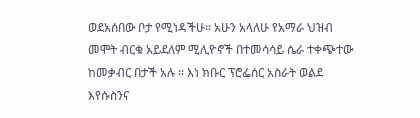ወደአሰበው ቦታ የሚነዳችሁ፡፡ አሁን አላለሁ የአማራ ህዝብ መሞት ብርቁ አይደለም ሚሊዮኖች በተመሳሳይ ሴራ ተቀጭተው
ከመቃብር በታች አሉ ፡፡ እነ ክቡር ፕሮፌሰር አስራት ወልደ እየሱስንና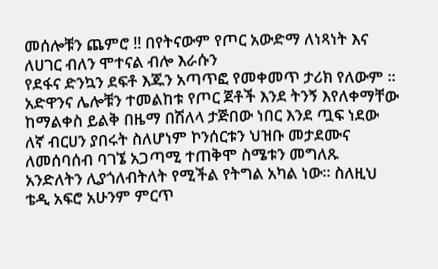መሰሎቹን ጨምሮ !! በየትናውም የጦር አውድማ ለነጻነት እና ለሀገር ብለን ሞተናል ብሎ እራሱን
የደፋና ድንኳን ደፍቶ እጁን አጣጥፎ የመቀመጥ ታሪክ የለውም ፡፡
አድዋንና ሌሎቹን ተመልከቱ የጦር ጀቶች እንደ ትንኝ እየለቀማቸው ከማልቀስ ይልቅ በዜማ በሽለላ ታጅበው ነበር እንደ ጧፍ ነደው
ለኛ ብርሀን ያበሩት ስለሆነም ኮንሰርቱን ህዝቡ መታደሙና ለመሰባሰብ ባገኜ አጋጣሚ ተጠቅሞ ስሜቱን መግለጹ
አንድለትን ሊያጎለብትለት የሚችል የትግል አካል ነው፡፡ ስለዚህ ቴዲ አፍሮ አሁንም ምርጥ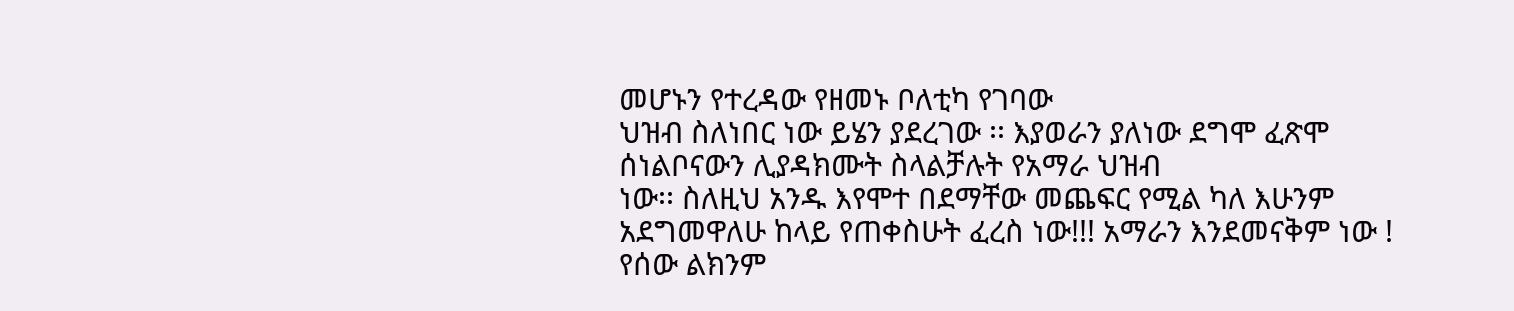መሆኑን የተረዳው የዘመኑ ቦለቲካ የገባው
ህዝብ ስለነበር ነው ይሄን ያደረገው ፡፡ እያወራን ያለነው ደግሞ ፈጽሞ ሰነልቦናውን ሊያዳክሙት ስላልቻሉት የአማራ ህዝብ
ነው፡፡ ስለዚህ አንዱ እየሞተ በደማቸው መጨፍር የሚል ካለ እሁንም
አደግመዋለሁ ከላይ የጠቀስሁት ፈረስ ነው!!! አማራን እንደመናቅም ነው ! የሰው ልክንም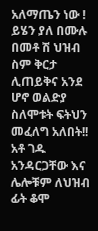አለማጤን ነው ! ይሄን ያለ በሙሉ
በመቶ ሽ ህዝብ ስም ቅርታ ሊጠይቅና አንደ ሆኖ ወልድያ ስለሞቱት ፍትህን መፈለግ አለበት!! አቶ ገዱ አንዳርጋቸው እና ሌሎቹም ለህዝብ ፊት ቆሞ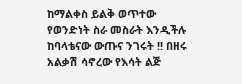ከማልቀስ ይልቅ ወጥተው
የወንድነት ስራ መስራት እንዲችሉ ከባላቴናው ውጡና ንገሩት !! በዘሩ አልቃሽ ሳኖረው የእሳት ልጅ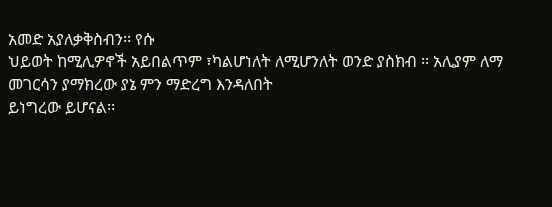አመድ አያለቃቅስብን፡፡ የሱ
ህይወት ከሚሊዎኖች አይበልጥም ፣ካልሆነለት ለሚሆንለት ወንድ ያስክብ ፡፡ አሊያም ለማ መገርሳን ያማክረው ያኔ ምን ማድረግ እንዳለበት
ይነግረው ይሆናል፡፡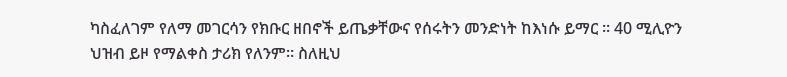ካስፈለገም የለማ መገርሳን የክቡር ዘበኖች ይጤቃቸውና የሰሩትን መንድነት ከእነሱ ይማር ፡፡ 40 ሚሊዮን
ህዝብ ይዞ የማልቀስ ታሪክ የለንም፡፡ ስለዚህ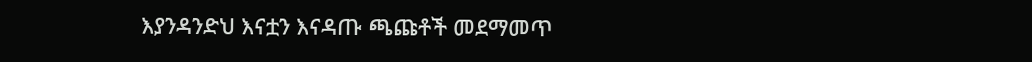እያንዳንድህ እናቷን እናዳጡ ጫጩቶች መደማመጥ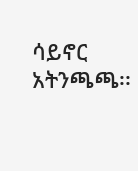ሳይኖር
አትንጫጫ፡፡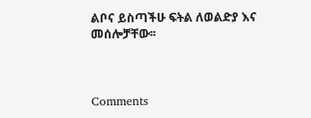ልቦና ይስጣችሁ ፍትል ለወልድያ እና መሰሎቻቸው፡፡



Comments